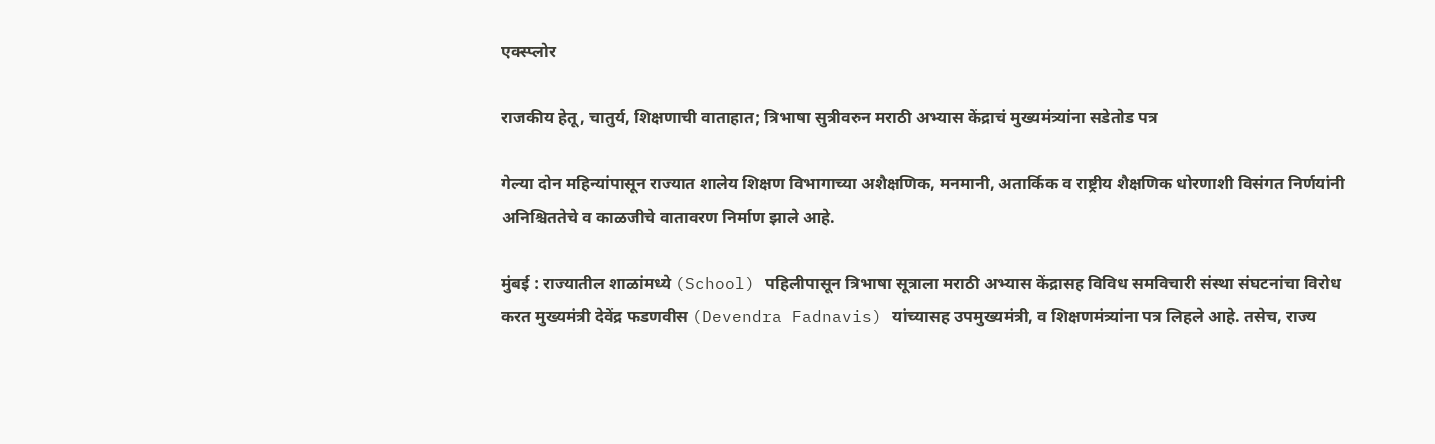एक्स्प्लोर

राजकीय हेतू, चातुर्य, शिक्षणाची वाताहात; त्रिभाषा सुत्रीवरुन मराठी अभ्यास केंद्राचं मुख्यमंत्र्यांना सडेतोड पत्र

गेल्या दोन महिन्यांपासून राज्यात शालेय शिक्षण विभागाच्या अशैक्षणिक, मनमानी, अतार्किक व राष्ट्रीय शैक्षणिक धोरणाशी विसंगत निर्णयांनी अनिश्चिततेचे व काळजीचे वातावरण निर्माण झाले आहे.

मुंबई : राज्यातील शाळांमध्ये (School) पहिलीपासून त्रिभाषा सूत्राला मराठी अभ्यास केंद्रासह विविध समविचारी संस्था संघटनांचा विरोध करत मुख्यमंत्री देवेंद्र फडणवीस (Devendra Fadnavis) यांच्यासह उपमुख्यमंत्री, व शिक्षणमंत्र्यांना पत्र लिहले आहे. तसेच, राज्य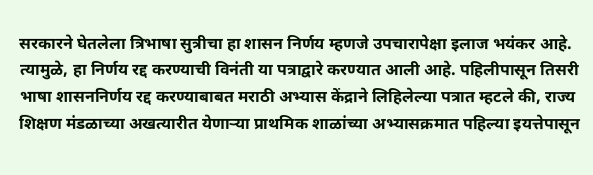सरकारने घेतलेला त्रिभाषा सुत्रीचा हा शासन निर्णय म्हणजे उपचारापेक्षा इलाज भयंकर आहे. त्यामुळे, हा निर्णय रद्द करण्याची विनंती या पत्राद्वारे करण्यात आली आहे. पहिलीपासून तिसरी भाषा शासननिर्णय रद्द करण्याबाबत मराठी अभ्यास केंद्राने लिहिलेल्या पत्रात म्हटले की, राज्य शिक्षण मंडळाच्या अखत्यारीत येणाऱ्या प्राथमिक शाळांच्या अभ्यासक्रमात पहिल्या इयत्तेपासून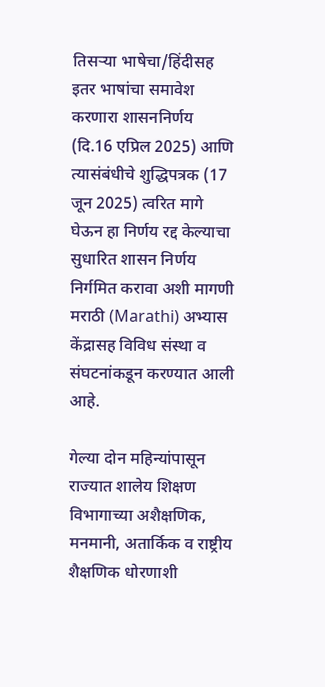तिसऱ्या भाषेचा/हिंदीसह इतर भाषांचा समावेश करणारा शासननिर्णय (दि.16 एप्रिल 2025) आणि त्यासंबंधीचे शुद्धिपत्रक (17 जून 2025) त्वरित मागे घेऊन हा निर्णय रद्द केल्याचा सुधारित शासन निर्णय निर्गमित करावा अशी मागणी मराठी (Marathi) अभ्यास केंद्रासह विविध संस्था व संघटनांकडून करण्यात आली आहे.

गेल्या दोन महिन्यांपासून राज्यात शालेय शिक्षण विभागाच्या अशैक्षणिक, मनमानी, अतार्किक व राष्ट्रीय शैक्षणिक धोरणाशी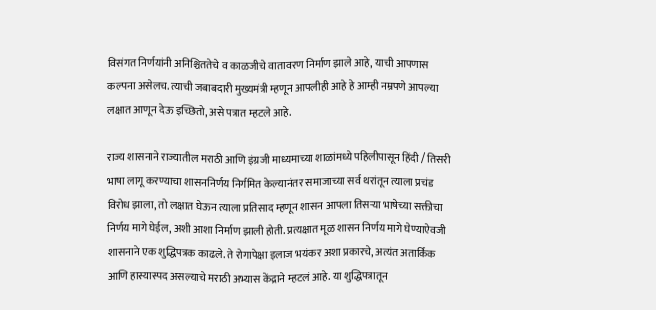विसंगत निर्णयांनी अनिश्चिततेचे व काळजीचे वातावरण निर्माण झाले आहे, याची आपणास कल्पना असेलच. त्याची जबाबदारी मुख्यमंत्री म्हणून आपलीही आहे हे आम्ही नम्रपणे आपल्या लक्षात आणून देऊ इच्छितो, असे पत्रात म्हटले आहे.

राज्य शासनाने राज्यातील मराठी आणि इंग्रजी माध्यमाच्या शाळांमध्ये पहिलीपासून हिंदी / तिसरी भाषा लागू करण्याचा शासननिर्णय निर्गमित केल्यानंतर समाजाच्या सर्व थरांतून त्याला प्रचंड विरोध झाला, तो लक्षात घेऊन त्याला प्रतिसाद म्हणून शासन आपला तिसऱ्या भाषेच्या सक्तीचा निर्णय मागे घेईल, अशी आशा निर्माण झाली होती. प्रत्यक्षात मूळ शासन निर्णय मागे घेण्याऐवजी शासनाने एक शुद्धिपत्रक काढले. ते रोगापेक्षा इलाज भयंकर अशा प्रकारचे, अत्यंत अतार्किक आणि हास्यास्पद असल्याचे मराठी अभ्यास केंद्राने म्हटलं आहे. या शुद्धिपत्रातून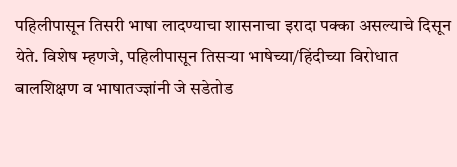पहिलीपासून तिसरी भाषा लादण्याचा शासनाचा इरादा पक्का असल्याचे दिसून येते. विशेष म्हणजे, पहिलीपासून तिसऱ्या भाषेच्या/हिंदीच्या विरोधात बालशिक्षण व भाषातज्ज्ञांनी जे सडेतोड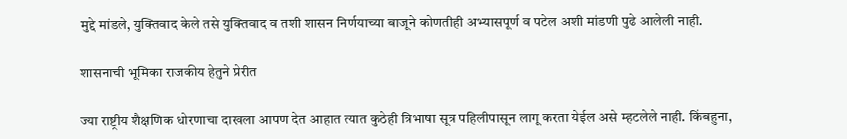मुद्दे मांडले, युक्तिवाद केले तसे युक्तिवाद व तशी शासन निर्णयाच्या बाजूने कोणतीही अभ्यासपूर्ण व पटेल अशी मांडणी पुढे आलेली नाही.

शासनाची भूमिका राजकीय हेतुने प्रेरीत

ज्या राष्ट्रीय शैक्षणिक धोरणाचा दाखला आपण देत आहात त्यात कुठेही त्रिभाषा सूत्र पहिलीपासून लागू करता येईल असे म्हटलेले नाही. किंबहुना,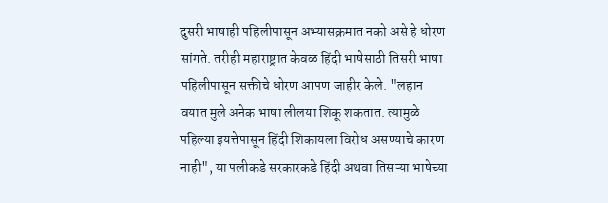दुसरी भाषाही पहिलीपासून अभ्यासक्रमात नको असे हे धोरण सांगते. तरीही महाराष्ट्रात केवळ हिंदी भाषेसाठी तिसरी भाषा पहिलीपासून सक्तीचे धोरण आपण जाहीर केले. "लहान वयात मुले अनेक भाषा लीलया शिकू शकतात. त्यामुळे पहिल्या इयत्तेपासून हिंदी शिकायला विरोध असण्याचे कारण नाही", या पलीकडे सरकारकडे हिंदी अथवा तिसऱ्या भाषेच्या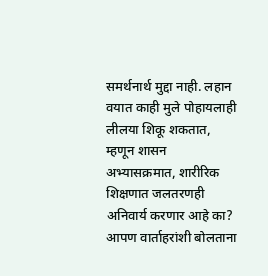समर्थनार्थ मुद्दा नाही. लहान वयात काही मुले पोहायलाही लीलया शिकू शकतात, म्हणून शासन अभ्यासक्रमात, शारीरिक शिक्षणात जलतरणही अनिवार्य करणार आहे का? आपण वार्ताहरांशी बोलताना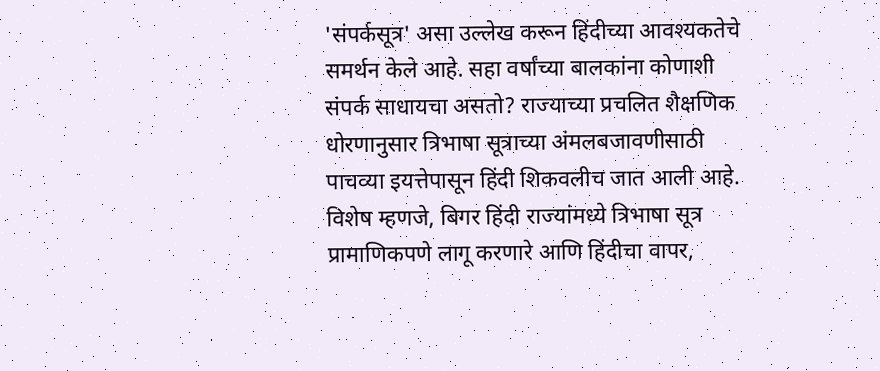'संपर्कसूत्र' असा उल्लेख करून हिंदीच्या आवश्यकतेचे समर्थन केले आहे. सहा वर्षांच्या बालकांना कोणाशी संपर्क साधायचा असतो? राज्याच्या प्रचलित शैक्षणिक धोरणानुसार त्रिभाषा सूत्राच्या अंमलबजावणीसाठी पाचव्या इयत्तेपासून हिंदी शिकवलीच जात आली आहे. विशेष म्हणजे, बिगर हिंदी राज्यांमध्ये त्रिभाषा सूत्र प्रामाणिकपणे लागू करणारे आणि हिंदीचा वापर,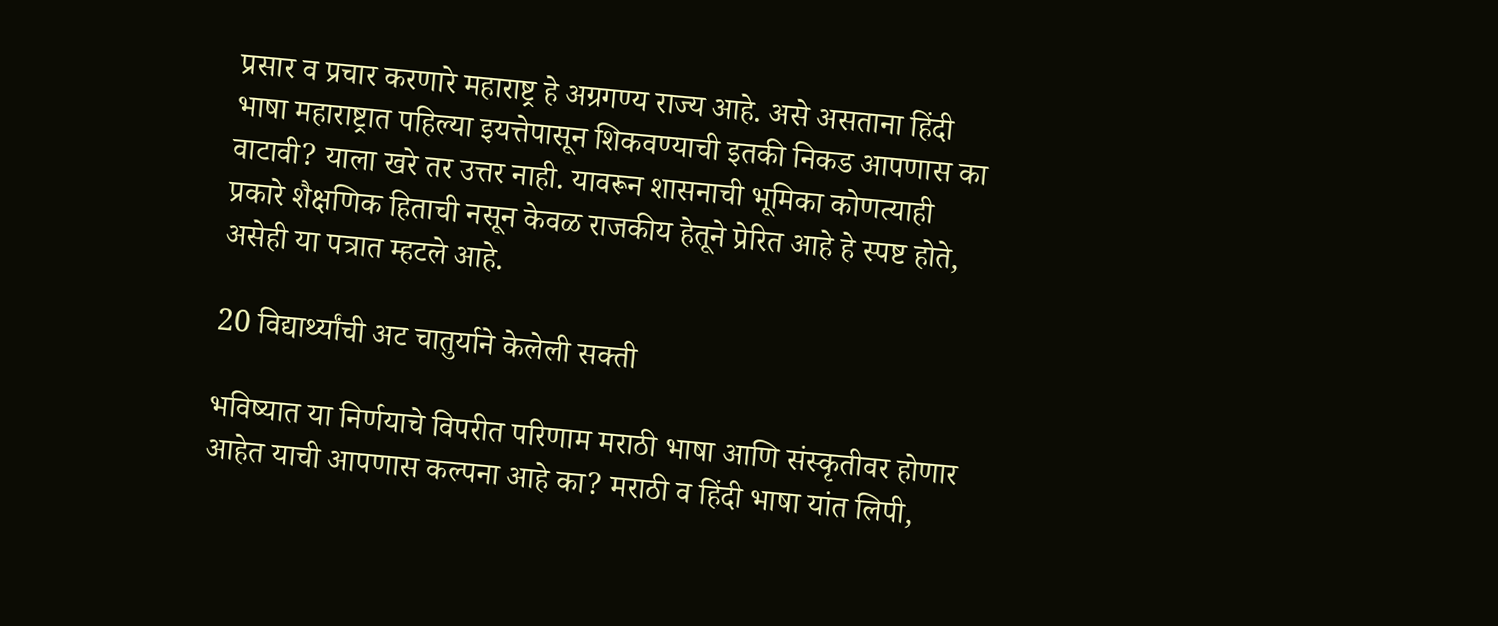प्रसार व प्रचार करणारे महाराष्ट्र हे अग्रगण्य राज्य आहे. असे असताना हिंदी भाषा महाराष्ट्रात पहिल्या इयत्तेपासून शिकवण्याची इतकी निकड आपणास का वाटावी? याला खरे तर उत्तर नाही. यावरून शासनाची भूमिका कोणत्याही प्रकारे शैक्षणिक हिताची नसून केवळ राजकीय हेतूने प्रेरित आहे हे स्पष्ट होते, असेही या पत्रात म्हटले आहे.

20 विद्यार्थ्यांची अट चातुर्याने केलेली सक्ती

भविष्यात या निर्णयाचे विपरीत परिणाम मराठी भाषा आणि संस्कृतीवर होणार आहेत याची आपणास कल्पना आहे का? मराठी व हिंदी भाषा यांत लिपी,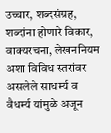उच्चार, शब्दसंग्रह, शब्दांना होणारे विकार, वाक्यरचना, लेखननियम अशा विविध स्तरांवर असलेले साधर्म्य व वैधर्म्य यांमुळे अजून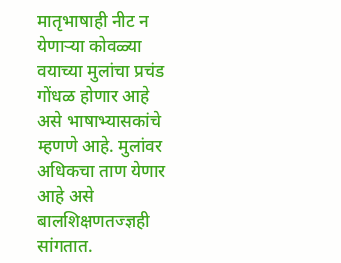मातृभाषाही नीट न येणाऱ्या कोवळ्या वयाच्या मुलांचा प्रचंड गोंधळ होणार आहे असे भाषाभ्यासकांचे म्हणणे आहे. मुलांवर अधिकचा ताण येणार आहे असे बालशिक्षणतज्ज्ञही सांगतात.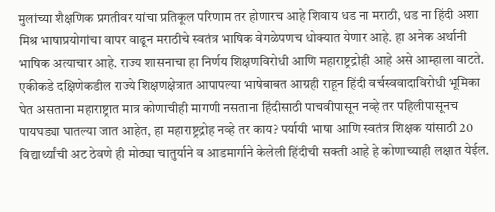मुलांच्या शैक्षणिक प्रगतीवर यांचा प्रतिकूल परिणाम तर होणारच आहे शिवाय धड ना मराठी, धड ना हिंदी अशा मिश्र भाषाप्रयोगांचा वापर वाढून मराठीचे स्वतंत्र भाषिक वेगळेपणच धोक्यात येणार आहे. हा अनेक अर्थानी भाषिक अत्याचार आहे. राज्य शासनाचा हा निर्णय शिक्षणविरोधी आणि महाराष्ट्रद्रोही आहे असे आम्हाला वाटते. एकीकडे दक्षिणेकडील राज्ये शिक्षणक्षेत्रात आपापल्या भाषेबाबत आग्रही राहून हिंदी वर्चस्ववादाविरोधी भूमिका घेत असताना महाराष्ट्रात मात्र कोणाचीही मागणी नसताना हिंदीसाठी पाचवीपासून नव्हे तर पहिलीपासूनच पायघड्या घातल्या जात आहेत, हा महाराष्ट्रद्रोह नव्हे तर काय? पर्यायी भाषा आणि स्वतंत्र शिक्षक यांसाठी 20 विद्यार्थ्यांची अट ठेवणे ही मोठ्या चातुर्याने व आडमार्गाने केलेली हिंदीची सक्ती आहे हे कोणाच्याही लक्षात येईल.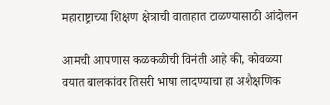महाराष्ट्राच्या शिक्षण क्षेत्राची वाताहात टाळण्यासाठी आंदोलन

आमची आपणास कळकळीची विनंती आहे की, कोवळ्या वयात बालकांवर तिसरी भाषा लादण्याचा हा अशैक्षणिक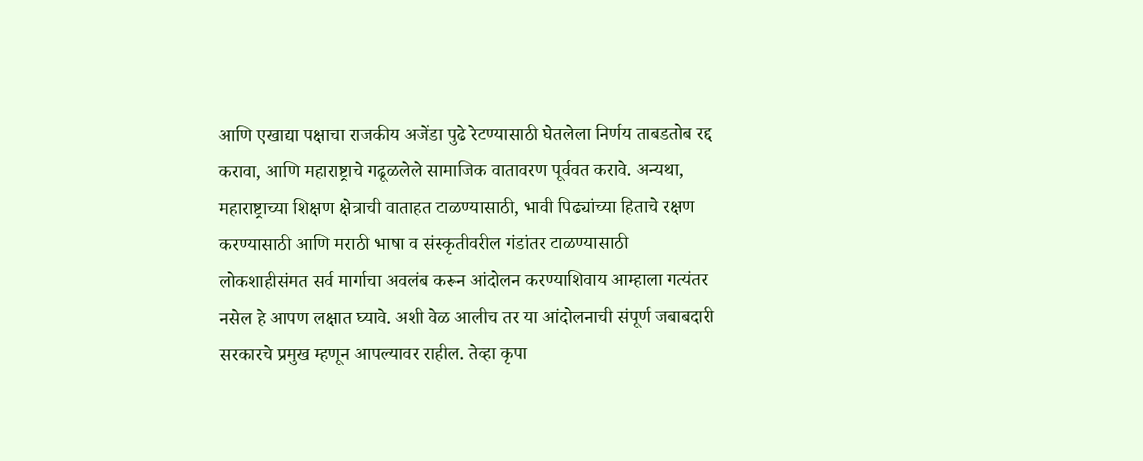आणि एखाद्या पक्षाचा राजकीय अजेंडा पुढे रेटण्यासाठी घेतलेला निर्णय ताबडतोब रद्द करावा, आणि महाराष्ट्राचे गढूळलेले सामाजिक वातावरण पूर्ववत करावे. अन्यथा, महाराष्ट्राच्या शिक्षण क्षेत्राची वाताहत टाळण्यासाठी, भावी पिढ्यांच्या हिताचे रक्षण करण्यासाठी आणि मराठी भाषा व संस्कृतीवरील गंडांतर टाळण्यासाठी लोकशाहीसंमत सर्व मार्गाचा अवलंब करून आंदोलन करण्याशिवाय आम्हाला गत्यंतर नसेल हे आपण लक्षात घ्यावे. अशी वेळ आलीच तर या आंदोलनाची संपूर्ण जबाबदारी सरकारचे प्रमुख म्हणून आपल्यावर राहील. तेव्हा कृपा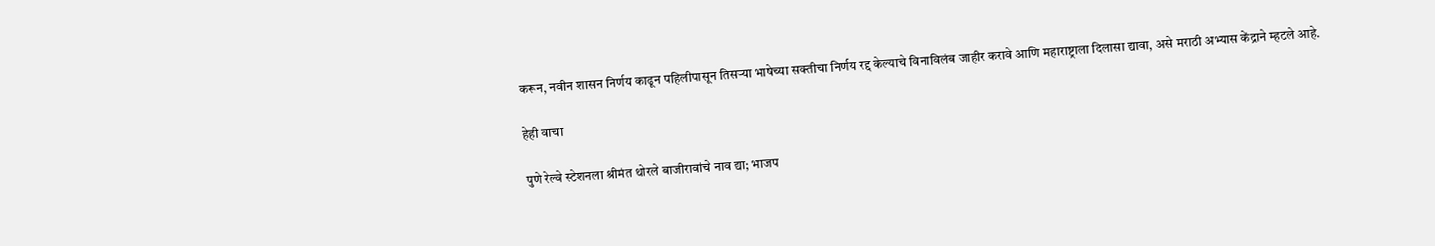करून, नवीन शासन निर्णय काढून पहिलीपासून तिसऱ्या भाषेच्या सक्तीचा निर्णय रद्द केल्याचे विनाविलंब जाहीर करावे आणि महाराष्ट्राला दिलासा द्यावा, असे मराठी अभ्यास केंद्राने म्हटले आहे.

हेही वाचा

पुणे रेल्वे स्टेशनला श्रीमंत थोरले बाजीरावांचे नाव द्या; भाजप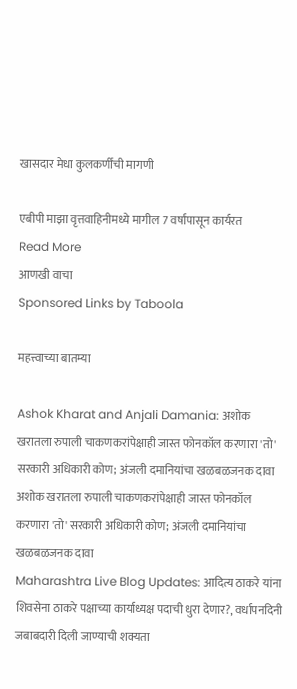खासदार मेधा कुलकर्णींची मागणी

एबीपी माझा वृत्तवाहिनीमध्ये मागील 7 वर्षांपासून कार्यरत
Read More
आणखी वाचा
Sponsored Links by Taboola

महत्त्वाच्या बातम्या

Ashok Kharat and Anjali Damania: अशोक खरातला रुपाली चाकणकरांपेक्षाही जास्त फोनकॉल करणारा 'तो' सरकारी अधिकारी कोण; अंजली दमानियांचा खळबळजनक दावा
अशोक खरातला रुपाली चाकणकरांपेक्षाही जास्त फोनकॉल करणारा 'तो' सरकारी अधिकारी कोण; अंजली दमानियांचा खळबळजनक दावा
Maharashtra Live Blog Updates: आदित्य ठाकरे यांना शिवसेना ठाकरे पक्षाच्या कार्याध्यक्ष पदाची धुरा देणार?, वर्धापनदिनी जबाबदारी दिली जाण्याची शक्यता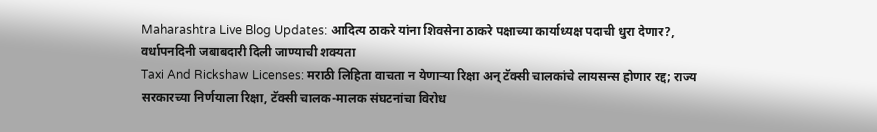Maharashtra Live Blog Updates: आदित्य ठाकरे यांना शिवसेना ठाकरे पक्षाच्या कार्याध्यक्ष पदाची धुरा देणार?, वर्धापनदिनी जबाबदारी दिली जाण्याची शक्यता
Taxi And Rickshaw Licenses: मराठी लिहिता वाचता न येणाऱ्या रिक्षा अन् टॅक्सी चालकांचे लायसन्स होणार रद्द; राज्य सरकारच्या निर्णयाला रिक्षा, टॅक्सी चालक-मालक संघटनांचा विरोध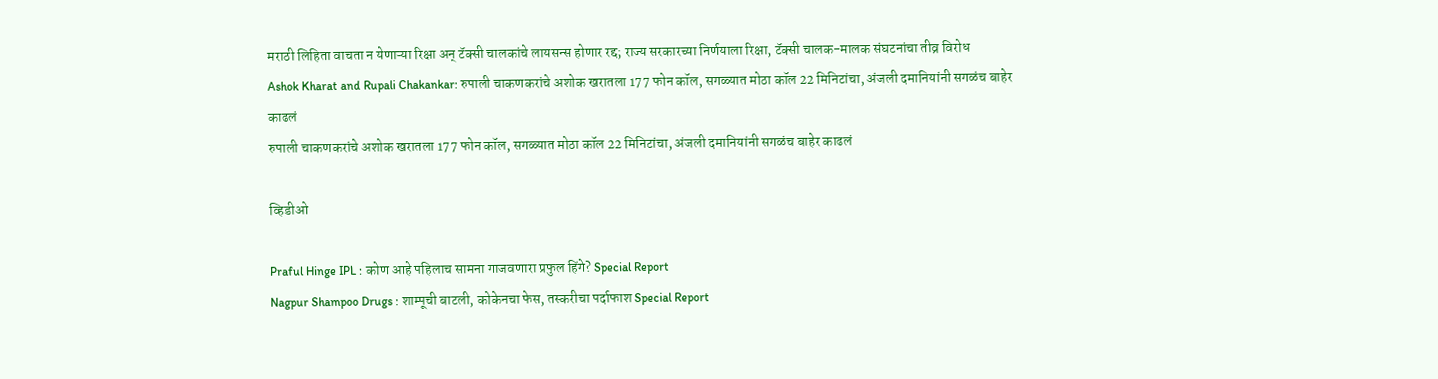मराठी लिहिता वाचता न येणाऱ्या रिक्षा अन् टॅक्सी चालकांचे लायसन्स होणार रद्द; राज्य सरकारच्या निर्णयाला रिक्षा, टॅक्सी चालक-मालक संघटनांचा तीव्र विरोध
Ashok Kharat and Rupali Chakankar: रुपाली चाकणकरांचे अशोक खरातला 177 फोन कॉल, सगळ्यात मोठा कॉल 22 मिनिटांचा, अंजली दमानियांनी सगळंच बाहेर काढलं
रुपाली चाकणकरांचे अशोक खरातला 177 फोन कॉल, सगळ्यात मोठा कॉल 22 मिनिटांचा, अंजली दमानियांनी सगळंच बाहेर काढलं

व्हिडीओ

Praful Hinge IPL : कोण आहे पहिलाच सामना गाजवणारा प्रफुल हिंगे? Special Report
Nagpur Shampoo Drugs : शाम्पूची बाटली, कोकेनचा फेस, तस्करीचा पर्दाफाश Special Report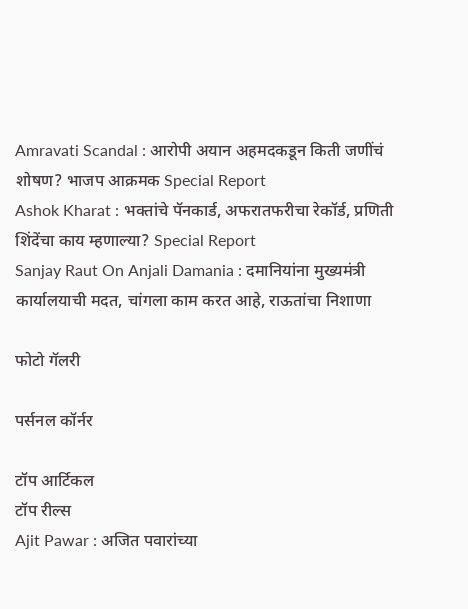Amravati Scandal : आरोपी अयान अहमदकडून किती जणींचं शोषण? भाजप आक्रमक Special Report
Ashok Kharat : भक्तांचे पॅनकार्ड, अफरातफरीचा रेकॉर्ड, प्रणिती शिंदेंचा काय म्हणाल्या? Special Report
Sanjay Raut On Anjali Damania : दमानियांना मुख्यमंत्री कार्यालयाची मदत, चांगला काम करत आहे, राऊतांचा निशाणा

फोटो गॅलरी

पर्सनल कॉर्नर

टॉप आर्टिकल
टॉप रील्स
Ajit Pawar : अजित पवारांच्या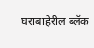घराबाहेरील ब्लॅक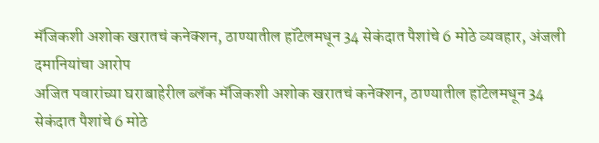मॅजिकशी अशोक खरातचं कनेक्शन, ठाण्यातील हॉटेलमधून 34 सेकंदात पैशांचे 6 मोठे व्यवहार, अंजली दमानियांचा आरोप
अजित पवारांच्या घराबाहेरील ब्लॅक मॅजिकशी अशोक खरातचं कनेक्शन, ठाण्यातील हॉटेलमधून 34 सेकंदात पैशांचे 6 मोठे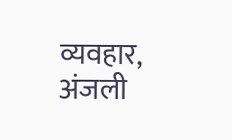व्यवहार, अंजली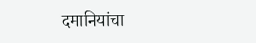दमानियांचा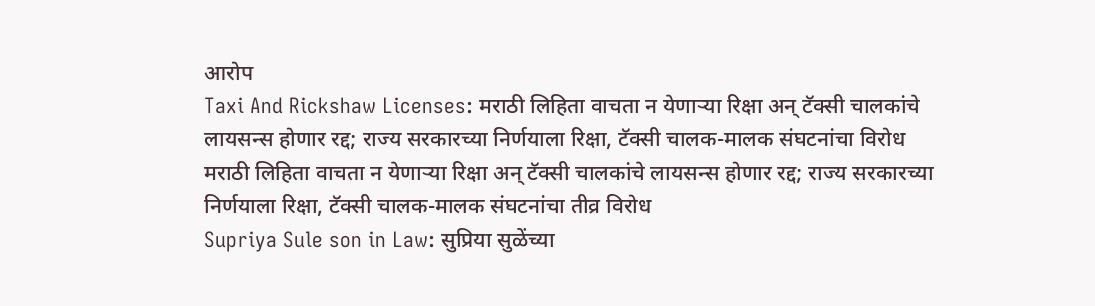आरोप
Taxi And Rickshaw Licenses: मराठी लिहिता वाचता न येणाऱ्या रिक्षा अन् टॅक्सी चालकांचे लायसन्स होणार रद्द; राज्य सरकारच्या निर्णयाला रिक्षा, टॅक्सी चालक-मालक संघटनांचा विरोध
मराठी लिहिता वाचता न येणाऱ्या रिक्षा अन् टॅक्सी चालकांचे लायसन्स होणार रद्द; राज्य सरकारच्या निर्णयाला रिक्षा, टॅक्सी चालक-मालक संघटनांचा तीव्र विरोध
Supriya Sule son in Law: सुप्रिया सुळेंच्या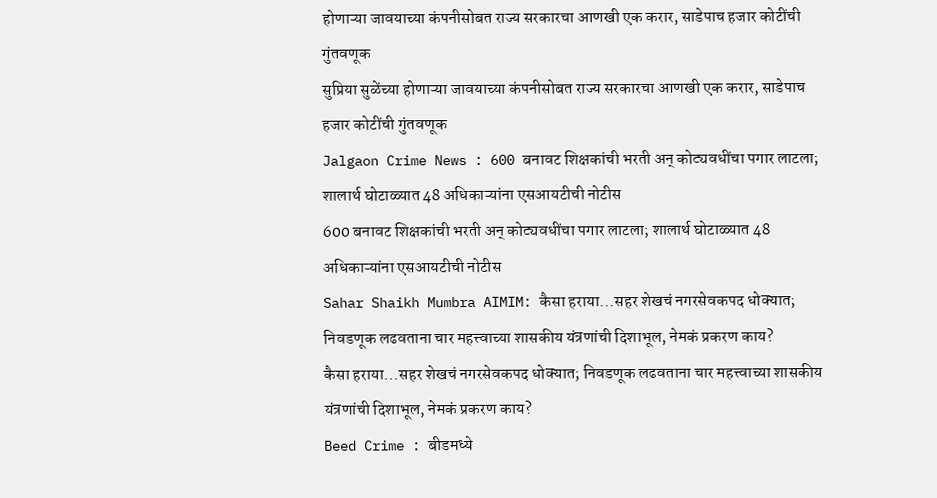होणाऱ्या जावयाच्या कंपनीसोबत राज्य सरकारचा आणखी एक करार, साडेपाच हजार कोटींची गुंतवणूक
सुप्रिया सुळेंच्या होणाऱ्या जावयाच्या कंपनीसोबत राज्य सरकारचा आणखी एक करार, साडेपाच हजार कोटींची गुंतवणूक
Jalgaon Crime News : 600 बनावट शिक्षकांची भरती अन् कोट्यवधींचा पगार लाटला; शालार्थ घोटाळ्यात 48 अधिकाऱ्यांना एसआयटीची नोटीस
600 बनावट शिक्षकांची भरती अन् कोट्यवधींचा पगार लाटला; शालार्थ घोटाळ्यात 48 अधिकाऱ्यांना एसआयटीची नोटीस
Sahar Shaikh Mumbra AIMIM: कैसा हराया...सहर शेखचं नगरसेवकपद धोक्यात; निवडणूक लढवताना चार महत्त्वाच्या शासकीय यंत्रणांची दिशाभूल, नेमकं प्रकरण काय?
कैसा हराया...सहर शेखचं नगरसेवकपद धोक्यात; निवडणूक लढवताना चार महत्त्वाच्या शासकीय यंत्रणांची दिशाभूल, नेमकं प्रकरण काय?
Beed Crime : बीडमध्ये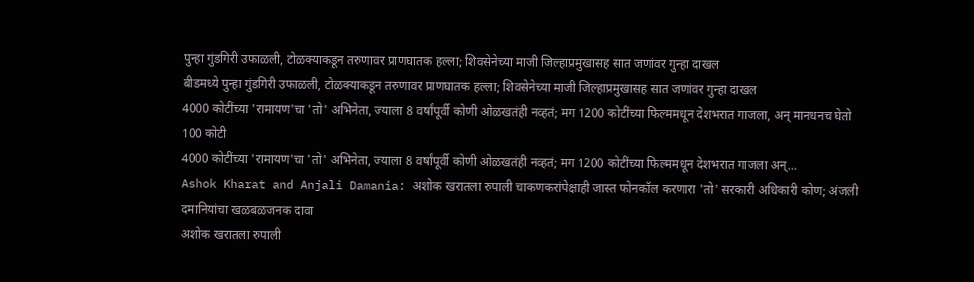पुन्हा गुंडगिरी उफाळली, टोळक्याकडून तरुणावर प्राणघातक हल्ला; शिवसेनेच्या माजी जिल्हाप्रमुखासह सात जणांवर गुन्हा दाखल
बीडमध्ये पुन्हा गुंडगिरी उफाळली, टोळक्याकडून तरुणावर प्राणघातक हल्ला; शिवसेनेच्या माजी जिल्हाप्रमुखासह सात जणांवर गुन्हा दाखल
4000 कोटींच्या 'रामायण'चा 'तो' अभिनेता, ज्याला 8 वर्षांपूर्वी कोणी ओळखतंही नव्हतं; मग 1200 कोटींच्या फिल्ममधून देशभरात गाजला, अन् मानधनच घेतो 100 कोटी
4000 कोटींच्या 'रामायण'चा 'तो' अभिनेता, ज्याला 8 वर्षांपूर्वी कोणी ओळखतंही नव्हतं; मग 1200 कोटींच्या फिल्ममधून देशभरात गाजला अन्...
Ashok Kharat and Anjali Damania: अशोक खरातला रुपाली चाकणकरांपेक्षाही जास्त फोनकॉल करणारा 'तो' सरकारी अधिकारी कोण; अंजली दमानियांचा खळबळजनक दावा
अशोक खरातला रुपाली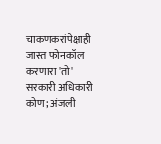चाकणकरांपेक्षाही जास्त फोनकॉल करणारा 'तो' सरकारी अधिकारी कोण; अंजली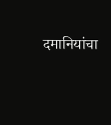दमानियांचा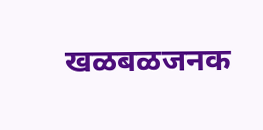खळबळजनक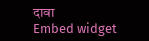दावा
Embed widget